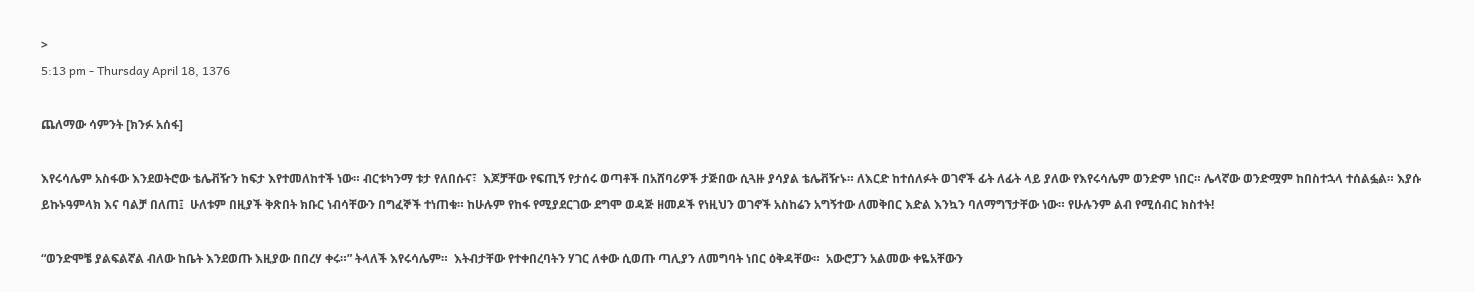>
5:13 pm - Thursday April 18, 1376

ጨለማው ሳምንት [ክንፉ አሰፋ]

እየሩሳሌም አስፋው እንደወትሮው ቴሌቭዥን ከፍታ እየተመለከተች ነው። ብርቱካንማ ቱታ የለበሱና፣  እጆቻቸው የፍጢኝ የታሰሩ ወጣቶች በአሸባሪዎች ታጅበው ሲጓዙ ያሳያል ቴሌቭዥኑ። ለእርድ ከተሰለፉት ወገኖች ፊት ለፊት ላይ ያለው የእየሩሳሌም ወንድም ነበር። ሌላኛው ወንድሟም ከበስተኋላ ተሰልፏል። እያሱ ይኩኑዓምላክ እና ባልቻ በለጠ፤  ሁለቱም በዚያች ቅጽበት ክቡር ነብሳቸውን በግፈኞች ተነጠቁ። ከሁሉም የከፋ የሚያደርገው ደግሞ ወዳጅ ዘመዶች የነዚህን ወገኖች አስከሬን አግኝተው ለመቅበር እድል እንኳን ባለማግኘታቸው ነው። የሁሉንም ልብ የሚሰብር ክስተት!

“ወንድሞቼ ያልፍልኛል ብለው ከቤት እንደወጡ እዚያው በበረሃ ቀሩ።” ትላለች እየሩሳሌም።  እትብታቸው የተቀበረባትን ሃገር ለቀው ሲወጡ ጣሊያን ለመግባት ነበር ዕቅዳቸው።  አውሮፓን አልመው ቀዬአቸውን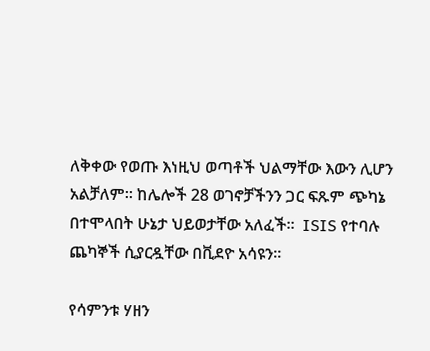ለቅቀው የወጡ እነዚህ ወጣቶች ህልማቸው እውን ሊሆን አልቻለም። ከሌሎች 28 ወገኖቻችንን ጋር ፍጹም ጭካኔ በተሞላበት ሁኔታ ህይወታቸው አለፈች።  ISIS የተባሉ ጨካኞች ሲያርዷቸው በቪደዮ አሳዩን።

የሳምንቱ ሃዘን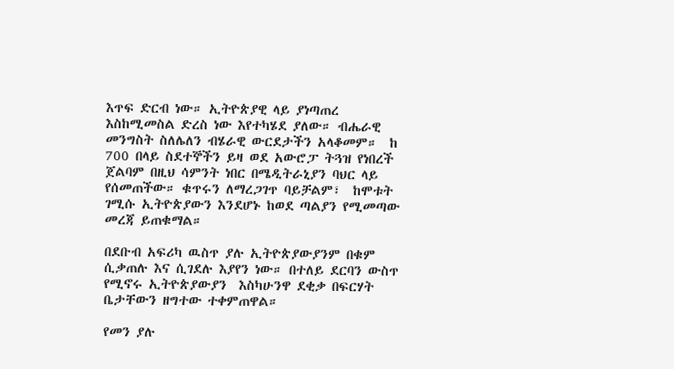እጥፍ ድርብ ነው። ኢትዮጵያዊ ላይ ያነጣጠረ እስከሚመስል ድረስ ነው እየተካሄደ ያለው። ብሔራዊ መንግስት ስለሌለን ብሄራዊ ውርደታችን አላቆመም።  ከ 700 በላይ ስደተኞችን ይዛ ወደ አውሮፓ ትጓዝ የነበረች ጀልባም በዚህ ሳምንት ነበር በሜዲትራኒያን ባህር ላይ የሰመጠችው። ቁጥሩን ለማረጋገጥ ባይቻልም፣  ከሞቱት ገሚሱ ኢትዮጵያውን እንደሆኑ ከወደ ጣልያን የሚመጣው መረጃ ይጠቁማል።

በደቡብ አፍሪካ ዉስጥ ያሉ ኢትዮጵያውያንም በቁም ሲቃጠሉ እና ሲገደሉ እያየን ነው። በተለይ ደርባን ውስጥ የሚኖሩ ኢትዮጵያውያን  እስካሁንዋ ደቂቃ በፍርሃት ቤታቸውን ዘግተው ተቀምጠዋል።

የመን ያሉ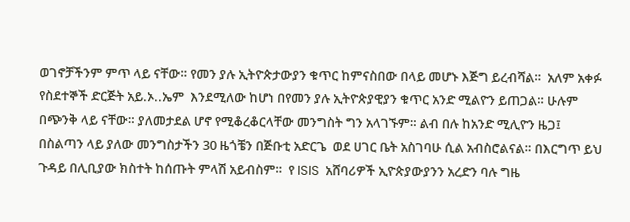ወገኖቻችንም ምጥ ላይ ናቸው። የመን ያሉ ኢትዮጵታውያን ቁጥር ከምናስበው በላይ መሆኑ እጅግ ይረብሻል።  አለም አቀፉ የስደተኞች ድርጅት አይ.ኦ..ኤም  እንደሚለው ከሆነ በየመን ያሉ ኢትዮጵያዊያን ቁጥር አንድ ሚልዮን ይጠጋል። ሁሉም በጭንቅ ላይ ናቸው። ያለመታደል ሆኖ የሚቆረቆርላቸው መንግስት ግን አላገኙም። ልብ በሉ ከአንድ ሚሊዮን ዜጋ፤  በስልጣን ላይ ያለው መንግስታችን 30 ዜጎቼን በጅቡቲ አድርጌ  ወደ ሀገር ቤት አስገባሁ ሲል አብስሮልናል። በእርግጥ ይህ ጉዳይ በሊቢያው ክስተት ከሰጡት ምላሽ አይብስም።  የ ISIS  አሸባሪዎች ኢዮጵያውያንን አረድን ባሉ ግዜ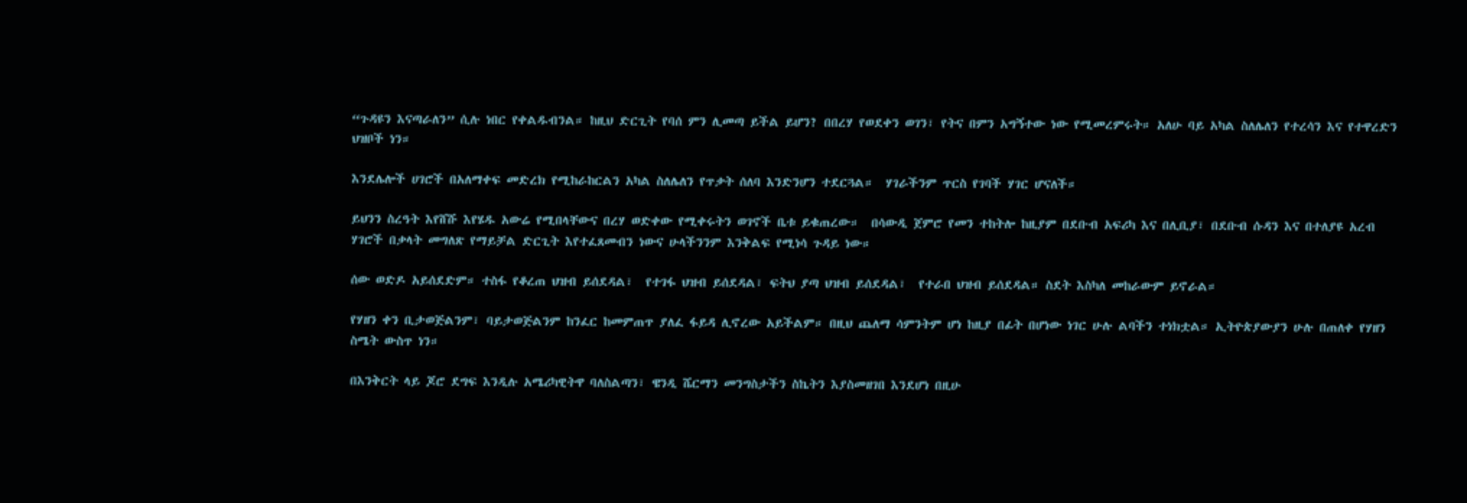“ጉዳዩን እናጣራለን” ሲሉ ነበር የቀልዱብንል። ከዚህ ድርጊት የባሰ ምን ሊመጣ ይችል ይሆን? በበረሃ የወደቀን ወገን፣ የትና በምን አግኝተው ነው የሚመረምሩት። አለሁ ባይ አካል ስለሌለን የተረሳን እና የተዋረድን ህዝቦች ነን።

እንደሌሎች ሀገሮች በአለማቀፍ መድረክ የሚከራከርልን አካል ስለሌለን የጥቃት ሰለባ እንድንሆን ተደርጓል።  ሃገራችንም ጥርስ የገባች ሃገር ሆናለች።

ይህንን ስረዓት እየሸሹ እየሄዱ አውሬ የሚበላቸውና በረሃ ወድቀው የሚቀሩትን ወገኖች ቤቱ ይቁጠረው።  በሳውዲ ጀምሮ የመን ተከትሎ ከዚያም በደቡብ አፍሪካ እና በሊቢያ፣ በደቡብ ሱዳን እና በተለያዩ አረብ ሃገሮች በቃላት መግለጽ የማይቻል ድርጊት እየተፈጸመብን ነውና ሁላችንንም እንቅልፍ የሚነሳ ጉዳይ ነው።

ሰው ወድዶ አይሰደድም። ተስፋ የቆረጠ ህዝብ ይሰደዳል፣  የተገፋ ህዝብ ይሰደዳል፣ ፍትህ ያጣ ህዝብ ይሰደዳል፣  የተራበ ህዝብ ይሰደዳል። ስደት እስካለ መከራውም ይኖራል።

የሃዘን ቀን ቢታወጅልንም፣ ባይታወጅልንም ከንፈር ከመምጠጥ ያለፈ ፋይዳ ሊኖረው አይችልም። በዚህ ጨለማ ሳምንትም ሆነ ከዚያ በፊት በሆነው ነገር ሁሉ ልባችን ተነክቷል። ኢትዮጵያውያን ሁሉ በጠለቀ የሃዘን ስሜት ውስጥ ነን።

በእንቅርት ላይ ጆሮ ደግፍ እንዲሉ አሜሪካዊትዋ ባለስልጣን፣ ዌንዲ ሼርማን መንግስታችን ስኬትን እያስመዘገበ እንደሆነ በዚሁ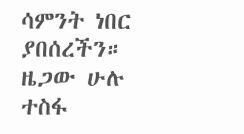ሳምንት ነበር ያበሰረችን። ዜጋው ሁሉ ተስፋ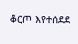ቆርጦ እየተሰደደ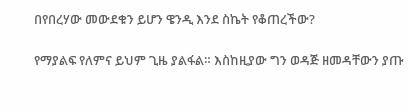በየበረሃው መውደቁን ይሆን ዌንዲ እንደ ስኬት የቆጠረችው?

የማያልፍ የለምና ይህም ጊዜ ያልፋል። እስከዚያው ግን ወዳጅ ዘመዳቸውን ያጡ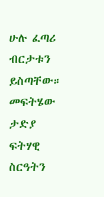ሁሉ ፈጣሪ ብርታቱን ይስጣቸው።  መፍትሄው ታድያ ፍትሃዊ ስርዓትን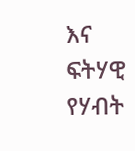እና ፍትሃዊ የሃብት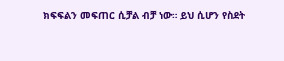ክፍፍልን መፍጠር ሲቻል ብቻ ነው። ይህ ሲሆን የስደት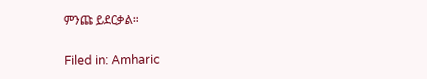ምንጩ ይደርቃል።

Filed in: Amharic